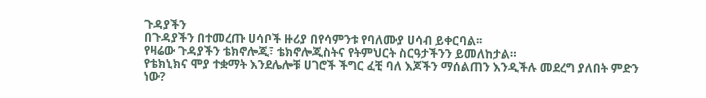ጉዳያችን
በጉዳያችን በተመረጡ ሀሳቦች ዙሪያ በየሳምንቱ የባለሙያ ሀሳብ ይቀርባል፡፡
የዛሬው ጉዳያችን ቴክኖሎጂ፣ ቴክኖሎጂስትና የትምህርት ስርዓታችንን ይመለከታል።
የቴክኒክና ሞያ ተቋማት እንደሌሎቹ ሀገሮች ችግር ፈቺ ባለ እጆችን ማሰልጠን እንዲችሉ መደረግ ያለበት ምድን ነው?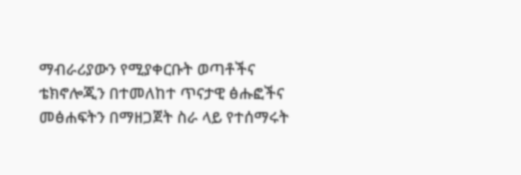ማብራሪያውን የሚያቀርቡት ወጣቶችና ቴክኖሎጂን በተመለከተ ጥናታዊ ፅሑፎችና መፅሐፍትን በማዘጋጀት ስራ ላይ የተሰማሩት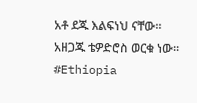አቶ ደጁ እልፍነህ ናቸው።
አዘጋጁ ቴዎድሮስ ወርቁ ነው፡፡
#Ethiopia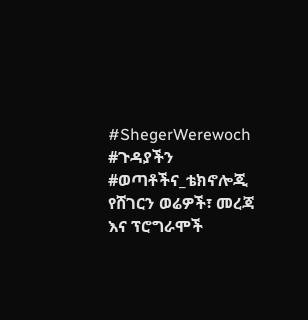#ShegerWerewoch #ጉዳያችን #ወጣቶችና_ቴክኖሎጂ
የሸገርን ወሬዎች፣ መረጃ እና ፕሮግራሞች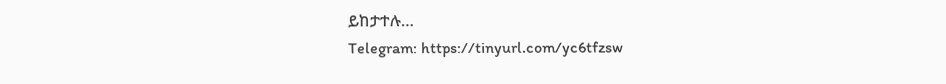ይከታተሉ…
Telegram: https://tinyurl.com/yc6tfzsw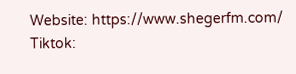Website: https://www.shegerfm.com/
Tiktok: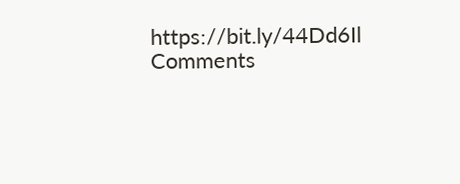https://bit.ly/44Dd6Il
Comments